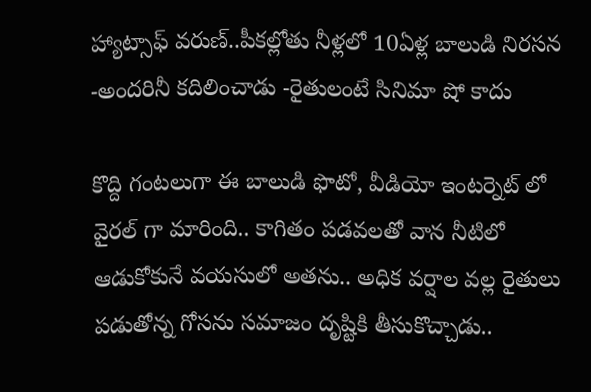హ్యాట్సాఫ్ వరుణ్..పీకల్లోతు నీళ్లలో 10ఏళ్ల బాలుడి నిరసన -అందరినీ కదిలించాడు -రైతులంటే సినిమా షో కాదు

కొద్ది గంటలుగా ఈ బాలుడి ఫొటో, వీడియో ఇంటర్నెట్ లో వైరల్ గా మారింది.. కాగితం పడవలతో వాన నీటిలో ఆడుకోకునే వయసులో అతను.. అధిక వర్షాల వల్ల రైతులు పడుతోన్న గోసను సమాజం దృష్టికి తీసుకొచ్చాడు..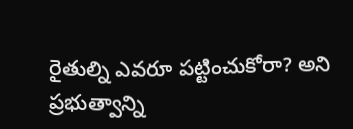రైతుల్ని ఎవరూ పట్టించుకోరా? అని ప్రభుత్వాన్ని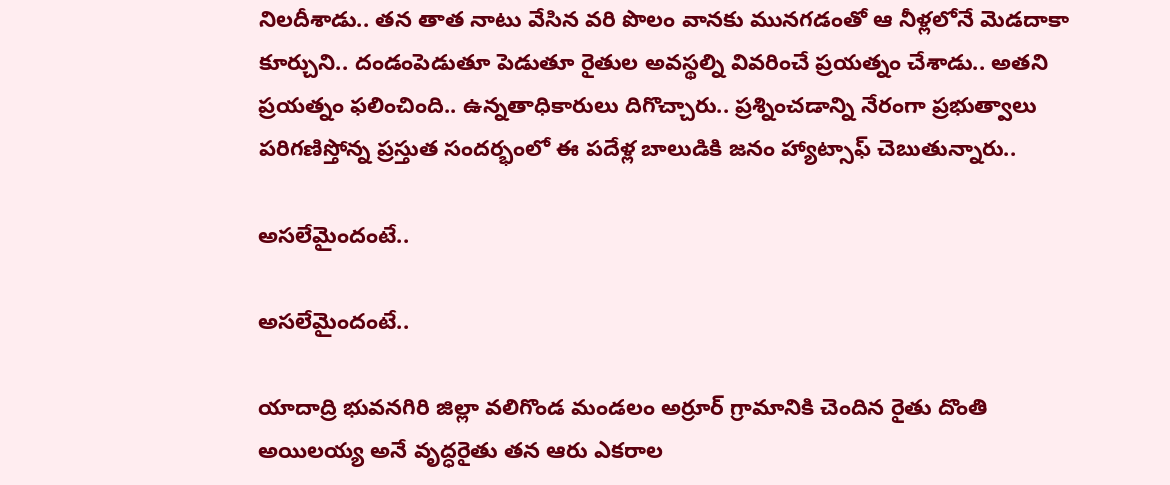నిలదీశాడు.. తన తాత నాటు వేసిన వరి పొలం వానకు మునగడంతో ఆ నీళ్లలోనే మెడదాకా కూర్చుని.. దండంపెడుతూ పెడుతూ రైతుల అవస్థల్ని వివరించే ప్రయత్నం చేశాడు.. అతని ప్రయత్నం ఫలించింది.. ఉన్నతాధికారులు దిగొచ్చారు.. ప్రశ్నించడాన్ని నేరంగా ప్రభుత్వాలు పరిగణిస్తోన్న ప్రస్తుత సందర్భంలో ఈ పదేళ్ల బాలుడికి జనం హ్యాట్సాఫ్ చెబుతున్నారు..

అసలేమైందంటే..

అసలేమైందంటే..

యాదాద్రి భువనగిరి జిల్లా వలిగొండ మండలం అర్రూర్‌ గ్రామానికి చెందిన రైతు దొంతి అయిలయ్య అనే వృద్ధరైతు తన ఆరు ఎకరాల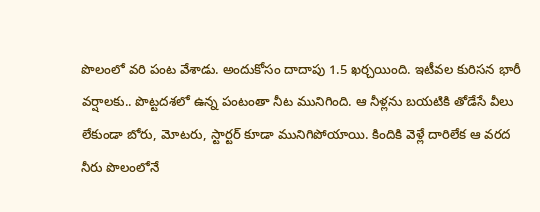పొలంలో వరి పంట వేశాడు. అందుకోసం దాదాపు 1.5 ఖర్చయింది. ఇటీవల కురిసన భారీ వర్షాలకు.. పొట్టదశలో ఉన్న పంటంతా నీట మునిగింది. ఆ నీళ్లను బయటికి తోడేసే వీలు లేకుండా బోరు, మోటరు, స్టార్టర్‌ కూడా మునిగిపోయాయి. కిందికి వెళ్లే దారిలేక ఆ వరద నీరు పొలంలోనే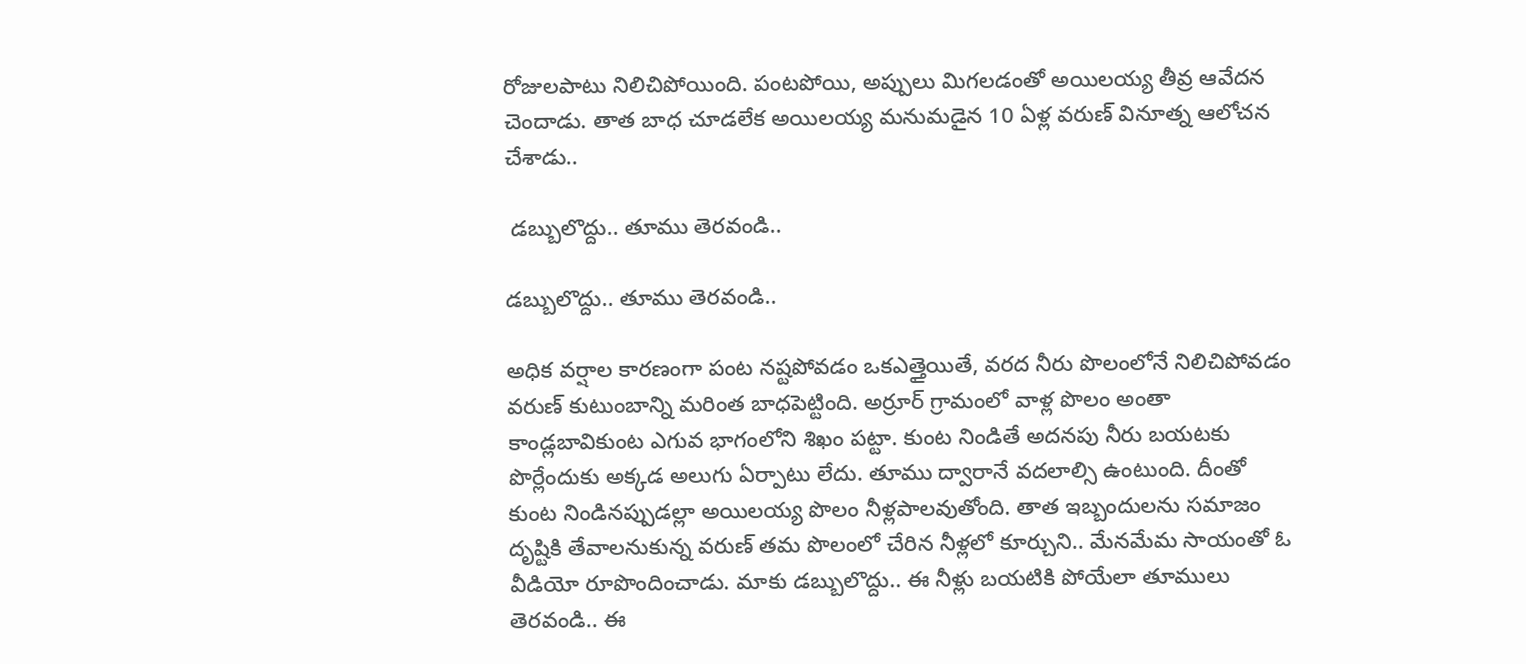రోజులపాటు నిలిచిపోయింది. పంటపోయి, అప్పులు మిగలడంతో అయిలయ్య తీవ్ర ఆవేదన చెందాడు. తాత బాధ చూడలేక అయిలయ్య మనుమడైన 10 ఏళ్ల వరుణ్‌ వినూత్న ఆలోచన చేశాడు..

 డబ్బులొద్దు.. తూము తెరవండి..

డబ్బులొద్దు.. తూము తెరవండి..

అధిక వర్షాల కారణంగా పంట నష్టపోవడం ఒకఎత్తైయితే, వరద నీరు పొలంలోనే నిలిచిపోవడం వరుణ్ కుటుంబాన్ని మరింత బాధపెట్టింది. అర్రూర్‌ గ్రామంలో వాళ్ల పొలం అంతా కాండ్లబావికుంట ఎగువ భాగంలోని శిఖం పట్టా. కుంట నిండితే అదనపు నీరు బయటకు పొర్లేందుకు అక్కడ అలుగు ఏర్పాటు లేదు. తూము ద్వారానే వదలాల్సి ఉంటుంది. దీంతో కుంట నిండినప్పుడల్లా అయిలయ్య పొలం నీళ్లపాలవుతోంది. తాత ఇబ్బందులను సమాజం దృష్టికి తేవాలనుకున్న వరుణ్ తమ పొలంలో చేరిన నీళ్లలో కూర్చుని.. మేనమేమ సాయంతో ఓ వీడియో రూపొందించాడు. మాకు డబ్బులొద్దు.. ఈ నీళ్లు బయటికి పోయేలా తూములు తెరవండి.. ఈ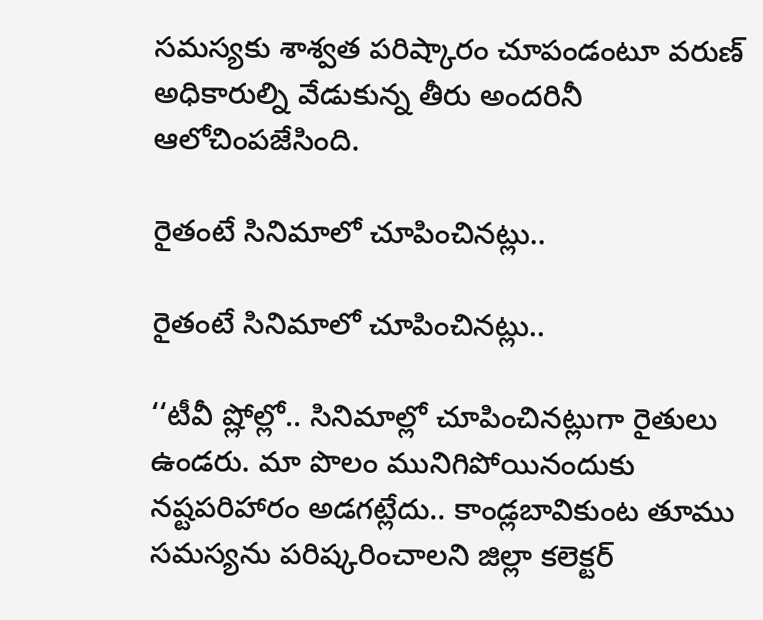సమస్యకు శాశ్వత పరిష్కారం చూపండంటూ వరుణ్ అధికారుల్ని వేడుకున్న తీరు అందరినీ ఆలోచింపజేసింది.

రైతంటే సినిమాలో చూపించినట్లు..

రైతంటే సినిమాలో చూపించినట్లు..

‘‘టీవీ ష్లోల్లో.. సినిమాల్లో చూపించినట్లుగా రైతులు ఉండరు. మా పొలం మునిగిపోయినందుకు నష్టపరిహారం అడగట్లేదు.. కాండ్లబావికుంట తూము సమస్యను పరిష్కరించాలని జిల్లా కలెక్టర్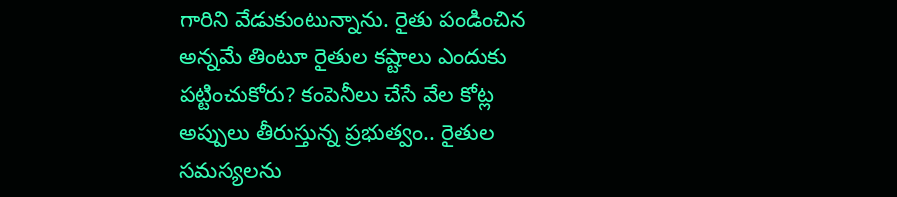గారిని వేడుకుంటున్నాను. రైతు పండించిన అన్నమే తింటూ రైతుల కష్టాలు ఎందుకు పట్టించుకోరు? కంపెనీలు చేసే వేల కోట్ల అప్పులు తీరుస్తున్న ప్రభుత్వం.. రైతుల సమస్యలను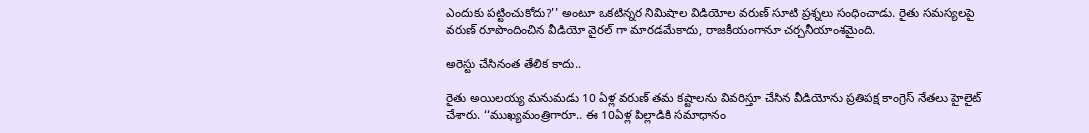ఎందుకు పట్టించుకోదు?'' అంటూ ఒకటిన్నర నిమిషాల విడియోల వరుణ్ సూటి ప్రశ్నలు సంధించాడు. రైతు సమస్యలపై వరుణ్ రూపొందించిన వీడియో వైరల్ గా మారడమేకాదు, రాజకీయంగానూ చర్చనీయాంశమైంది.

అరెస్టు చేసినంత తేలిక కాదు..

రైతు అయిలయ్య మనుమడు 10 ఏళ్ల వరుణ్ తమ కష్టాలను వివరిస్తూ చేసిన వీడియోను ప్రతిపక్ష కాంగ్రెస్ నేతలు హైలైట్ చేశారు. ‘‘ముఖ్యమంత్రిగారూ.. ఈ 10ఏళ్ల పిల్లాడికి సమాధానం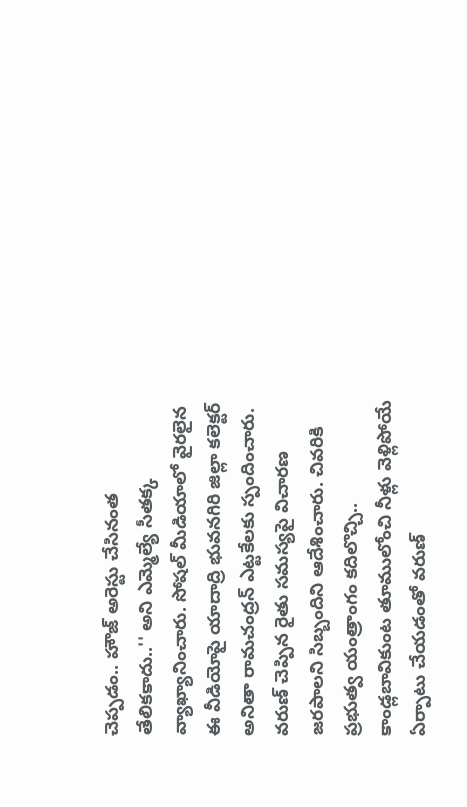చెప్పడం.. హౌజ్ అరెస్టు చేసినంత తేలికకాదు..'' అని ఎమ్మెల్యే సీతక్క వ్యాఖ్యానించారు. సోషల్ మీడియాలో వైరలైన ఈ వీడియోపై యాదాద్రి భువనగిరి జిల్లా కలెక్టర్‌ అనితా రామచంద్రన్‌ ఎట్టకేలకు స్పందించారు. వరుణ్ చెప్పిన రైతు సమస్యపై విచారణ జరపాలని సిబ్బందిని ఆదేశించారు. చివరికి ప్రభుత్వ యంత్రాంగం కదిలొచ్చి.. కాండ్లబావికుంట తూములోంచి నీళ్లు వెళ్లిపోయే ఏర్పాటు చేయడంతో వరుణ్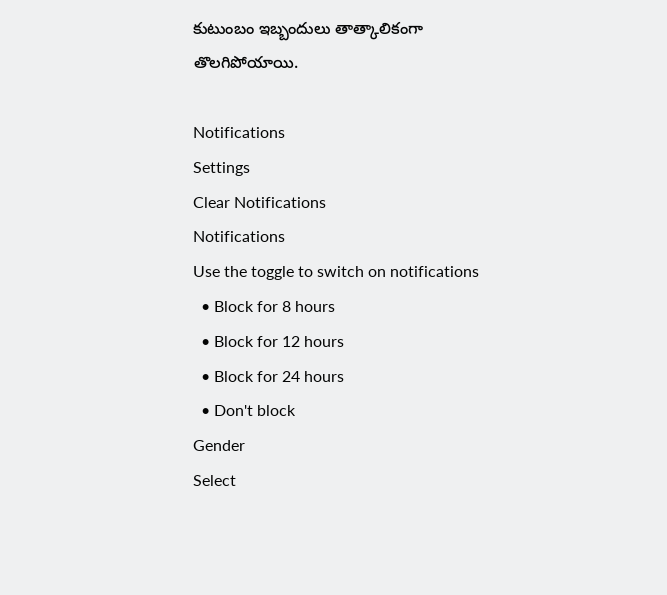కుటుంబం ఇబ్బందులు తాత్కాలికంగా తొలగిపోయాయి.

Notifications
Settings
Clear Notifications
Notifications
Use the toggle to switch on notifications
  • Block for 8 hours
  • Block for 12 hours
  • Block for 24 hours
  • Don't block
Gender
Select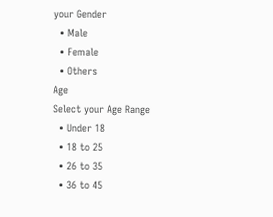your Gender
  • Male
  • Female
  • Others
Age
Select your Age Range
  • Under 18
  • 18 to 25
  • 26 to 35
  • 36 to 45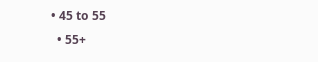• 45 to 55
  • 55+